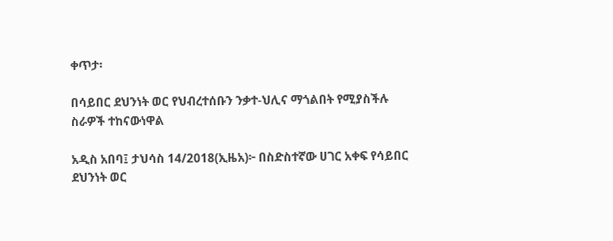ቀጥታ፡

በሳይበር ደህንነት ወር የህብረተሰቡን ንቃተ-ህሊና ማጎልበት የሚያስችሉ ስራዎች ተከናውነዋል

አዲስ አበባ፤ ታህሳስ 14/2018(ኢዜአ)፦ በስድስተኛው ሀገር አቀፍ የሳይበር ደህንነት ወር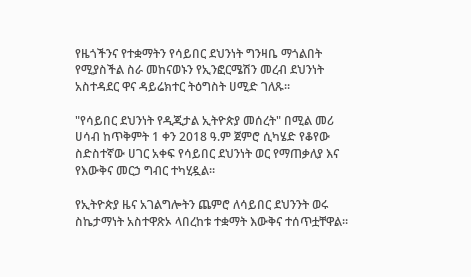የዜጎችንና የተቋማትን የሳይበር ደህንነት ግንዛቤ ማጎልበት የሚያስችል ስራ መከናወኑን የኢንፎርሜሽን መረብ ደህንነት አስተዳደር ዋና ዳይሬክተር ትዕግስት ሀሚድ ገለጹ።

"የሳይበር ደህንነት የዲጂታል ኢትዮጵያ መሰረት" በሚል መሪ ሀሳብ ከጥቅምት 1 ቀን 2018 ዓ.ም ጀምሮ ሲካሄድ የቆየው ስድስተኛው ሀገር አቀፍ የሳይበር ደህንነት ወር የማጠቃለያ እና የእውቅና መርኃ ግብር ተካሂዷል።

የኢትዮጵያ ዜና አገልግሎትን ጨምሮ ለሳይበር ደህንንት ወሩ ስኬታማነት አስተዋጽኦ ላበረከቱ ተቋማት እውቅና ተሰጥቷቸዋል።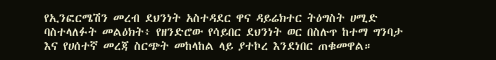የኢንፎርሜሽን መረብ ደህንነት አስተዳደር ዋና ዳይሬክተር ትዕግስት ሀሚድ ባስተላለፉት መልዕክት፥ የዘንድሮው የሳይበር ደህንነት ወር በስሉጥ ከተማ ግንባታ እና የሀሰተኛ መረጃ ስርጭት መከላከል ላይ ያተኮረ እንደነበር ጠቁመዋል።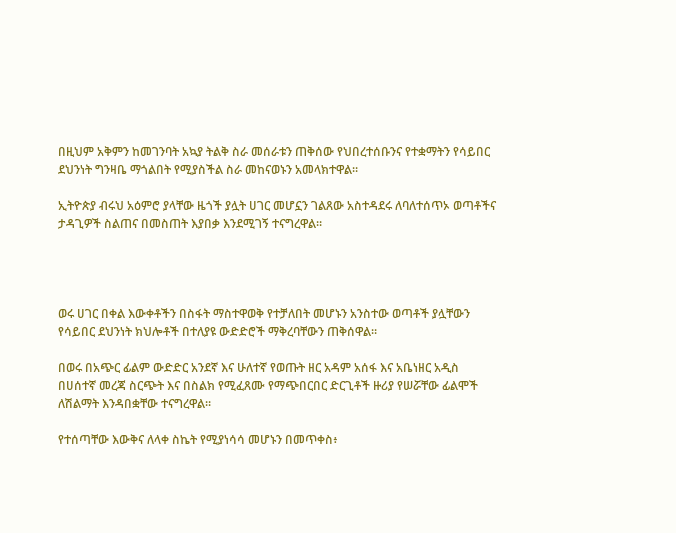በዚህም አቅምን ከመገንባት አኳያ ትልቅ ስራ መሰራቱን ጠቅሰው የህበረተሰቡንና የተቋማትን የሳይበር ደህንነት ግንዛቤ ማጎልበት የሚያስችል ስራ መከናወኑን አመላክተዋል።

ኢትዮጵያ ብሩህ አዕምሮ ያላቸው ዜጎች ያሏት ሀገር መሆኗን ገልጸው አስተዳደሩ ለባለተሰጥኦ ወጣቶችና ታዳጊዎች ስልጠና በመስጠት እያበቃ እንደሚገኝ ተናግረዋል።




ወሩ ሀገር በቀል እውቀቶችን በስፋት ማስተዋወቅ የተቻለበት መሆኑን አንስተው ወጣቶች ያሏቸውን የሳይበር ደህንነት ክህሎቶች በተለያዩ ውድድሮች ማቅረባቸውን ጠቅሰዋል።

በወሩ በአጭር ፊልም ውድድር አንደኛ እና ሁለተኛ የወጡት ዘር አዳም አሰፋ እና አቤነዘር አዲስ በሀሰተኛ መረጃ ስርጭት እና በስልክ የሚፈጸሙ የማጭበርበር ድርጊቶች ዙሪያ የሠሯቸው ፊልሞች ለሽልማት እንዳበቋቸው ተናግረዋል።

የተሰጣቸው እውቅና ለላቀ ስኬት የሚያነሳሳ መሆኑን በመጥቀስ፥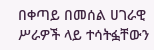በቀጣይ በመሰል ሀገራዊ ሥራዎች ላይ ተሳትፏቸውን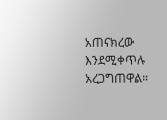አጠናክረው እንደሚቀጥሉ አረጋግጠዋል።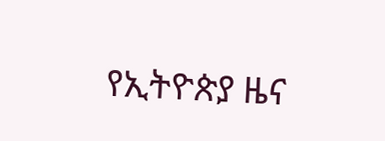የኢትዮጵያ ዜና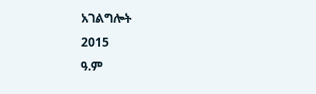አገልግሎት
2015
ዓ.ም